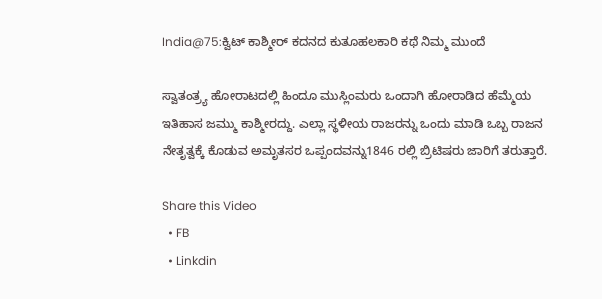India@75:ಕ್ವಿಟ್ ಕಾಶ್ಮೀರ್ ಕದನದ ಕುತೂಹಲಕಾರಿ ಕಥೆ ನಿಮ್ಮ ಮುಂದೆ

ಸ್ವಾತಂತ್ರ್ಯ ಹೋರಾಟದಲ್ಲಿ ಹಿಂದೂ ಮುಸ್ಲಿಂಮರು ಒಂದಾಗಿ ಹೋರಾಡಿದ ಹೆಮ್ಮೆಯ ಇತಿಹಾಸ ಜಮ್ಮು ಕಾಶ್ಮೀರದ್ದು. ಎಲ್ಲಾ ಸ್ಥಳೀಯ ರಾಜರನ್ನು ಒಂದು ಮಾಡಿ ಒಬ್ಬ ರಾಜನ ನೇತೃತ್ವಕ್ಕೆ ಕೊಡುವ ಅಮೃತಸರ ಒಪ್ಪಂದವನ್ನು1846 ರಲ್ಲಿ ಬ್ರಿಟಿಷರು ಜಾರಿಗೆ ತರುತ್ತಾರೆ.

Share this Video
  • FB
  • Linkdin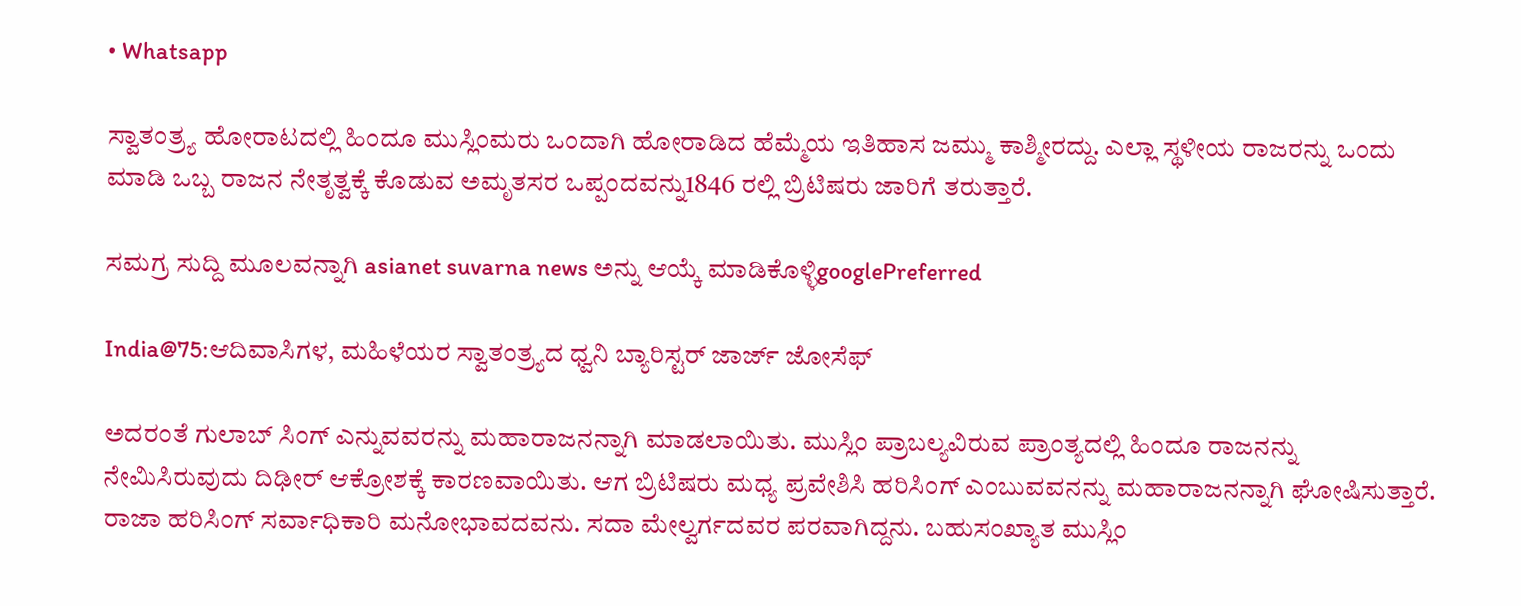• Whatsapp

ಸ್ವಾತಂತ್ರ್ಯ ಹೋರಾಟದಲ್ಲಿ ಹಿಂದೂ ಮುಸ್ಲಿಂಮರು ಒಂದಾಗಿ ಹೋರಾಡಿದ ಹೆಮ್ಮೆಯ ಇತಿಹಾಸ ಜಮ್ಮು ಕಾಶ್ಮೀರದ್ದು. ಎಲ್ಲಾ ಸ್ಥಳೀಯ ರಾಜರನ್ನು ಒಂದು ಮಾಡಿ ಒಬ್ಬ ರಾಜನ ನೇತೃತ್ವಕ್ಕೆ ಕೊಡುವ ಅಮೃತಸರ ಒಪ್ಪಂದವನ್ನು1846 ರಲ್ಲಿ ಬ್ರಿಟಿಷರು ಜಾರಿಗೆ ತರುತ್ತಾರೆ.

ಸಮಗ್ರ ಸುದ್ದಿ ಮೂಲವನ್ನಾಗಿ asianet suvarna news ಅನ್ನು ಆಯ್ಕೆ ಮಾಡಿಕೊಳ್ಳಿgooglePreferred

India@75:ಆದಿವಾಸಿಗಳ, ಮಹಿಳೆಯರ ಸ್ವಾತಂತ್ರ್ಯದ ಧ್ವನಿ ಬ್ಯಾರಿಸ್ಟರ್ ಜಾರ್ಜ್ ಜೋಸೆಫ್

ಅದರಂತೆ ಗುಲಾಬ್ ಸಿಂಗ್ ಎನ್ನುವವರನ್ನು ಮಹಾರಾಜನನ್ನಾಗಿ ಮಾಡಲಾಯಿತು. ಮುಸ್ಲಿಂ ಪ್ರಾಬಲ್ಯವಿರುವ ಪ್ರಾಂತ್ಯದಲ್ಲಿ ಹಿಂದೂ ರಾಜನನ್ನು ನೇಮಿಸಿರುವುದು ದಿಢೀರ್ ಆಕ್ರೋಶಕ್ಕೆ ಕಾರಣವಾಯಿತು. ಆಗ ಬ್ರಿಟಿಷರು ಮಧ್ಯ ಪ್ರವೇಶಿಸಿ ಹರಿಸಿಂಗ್ ಎಂಬುವವನನ್ನು ಮಹಾರಾಜನನ್ನಾಗಿ ಘೋಷಿಸುತ್ತಾರೆ. ರಾಜಾ ಹರಿಸಿಂಗ್ ಸರ್ವಾಧಿಕಾರಿ ಮನೋಭಾವದವನು. ಸದಾ ಮೇಲ್ವರ್ಗದವರ ಪರವಾಗಿದ್ದನು. ಬಹುಸಂಖ್ಯಾತ ಮುಸ್ಲಿಂ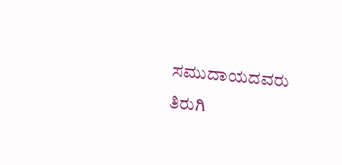ಸಮುದಾಯದವರು ತಿರುಗಿ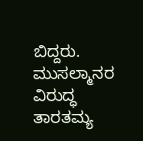ಬಿದ್ದರು. ಮುಸಲ್ಮಾನರ ವಿರುದ್ಧ ತಾರತಮ್ಯ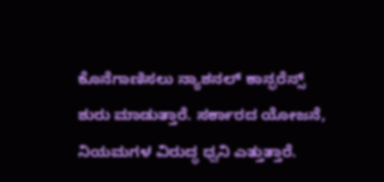ಕೊನೆಗಾಣಿಸಲು ನ್ಯಾಶನಲ್ ಕಾನ್ಫರೆನ್ಸ್ ಶುರು ಮಾಡುತ್ತಾರೆ. ಸರ್ಕಾರದ ಯೋಜನೆ, ನಿಯಮಗಳ ವಿರುದ್ಧ ಧ್ವನಿ ಎತ್ತುತ್ತಾರೆ.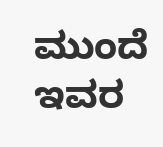ಮುಂದೆ ಇವರ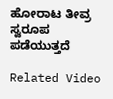ಹೋರಾಟ ತೀವ್ರ ಸ್ವರೂಪ ಪಡೆಯುತ್ತದೆ

Related Video